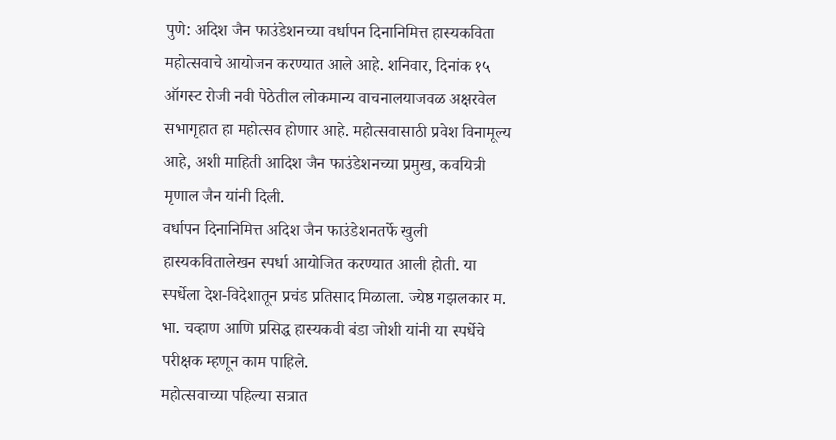पुणे: अदिश जैन फाउंडेशनच्या वर्धापन दिनानिमित्त हास्यकविता महोत्सवाचे आयोजन करण्यात आले आहे. शनिवार, दिनांक १५ ऑगस्ट रोजी नवी पेठेतील लोकमान्य वाचनालयाजवळ अक्षरवेल सभागृहात हा महोत्सव होणार आहे. महोत्सवासाठी प्रवेश विनामूल्य आहे, अशी माहिती आदिश जैन फाउंडेशनच्या प्रमुख, कवयित्री मृणाल जैन यांनी दिली.
वर्धापन दिनानिमित्त अदिश जैन फाउंडेशनतर्फे खुली हास्यकवितालेखन स्पर्धा आयोजित करण्यात आली होती. या स्पर्धेला देश-विदेशातून प्रचंड प्रतिसाद मिळाला. ज्येष्ठ गझलकार म. भा. चव्हाण आणि प्रसिद्ध हास्यकवी बंडा जोशी यांनी या स्पर्धेचे परीक्षक म्हणून काम पाहिले.
महोत्सवाच्या पहिल्या सत्रात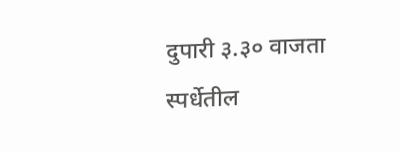दुपारी ३.३० वाजता स्पर्धेतील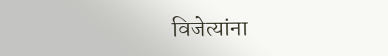विजेत्यांना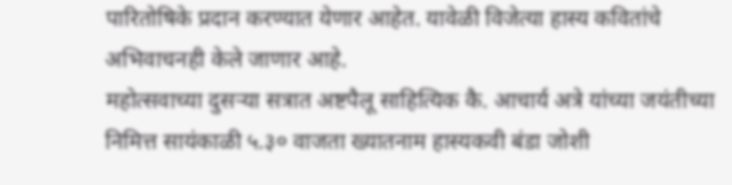पारितोषिके प्रदान करण्यात येणार आहेत. यावेळी विजेत्या हास्य कवितांचे अभिवाचनही केले जाणार आहे.
महोत्सवाच्या दुसऱ्या सत्रात अष्टपैलू साहित्यिक कै. आचार्य अत्रे यांच्या जयंतीच्या निमित्त सायंकाळी ५.३० वाजता ख्यातनाम हास्यकवी बंडा जोशी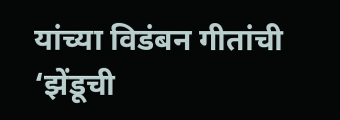यांच्या विडंबन गीतांची ‘झेंडूची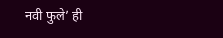नवी फुले’ ही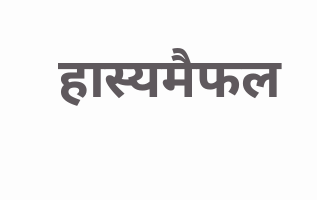हास्यमैफल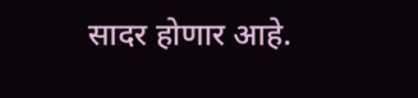सादर होणार आहे.